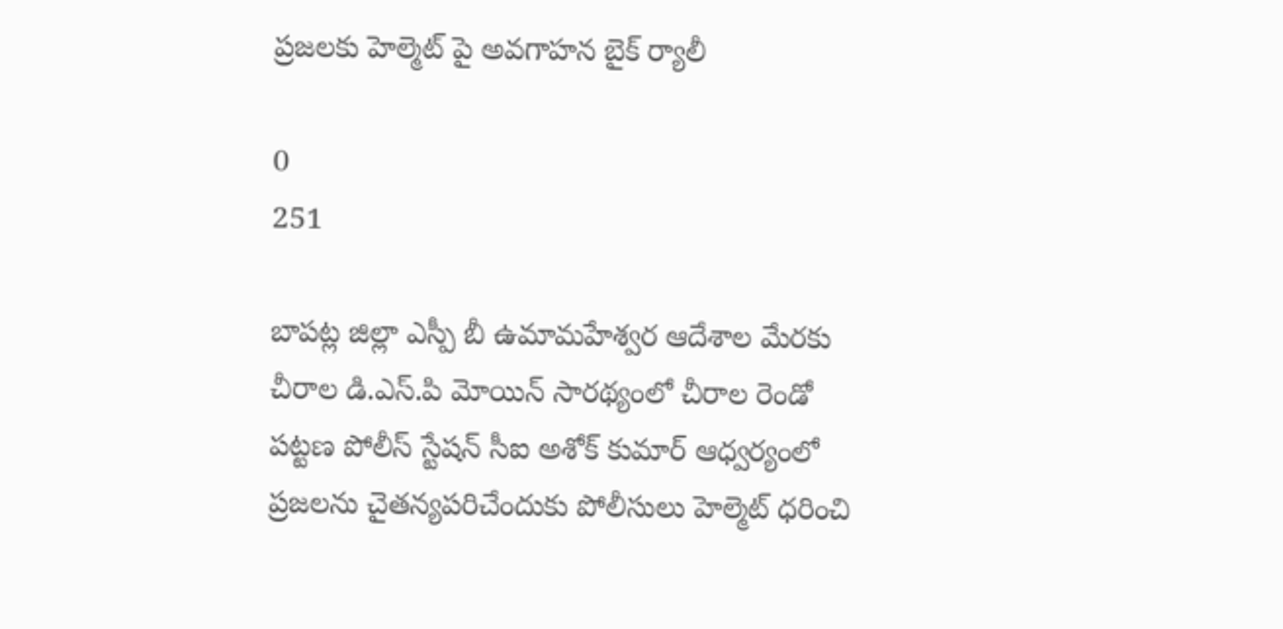ప్రజలకు హెల్మెట్ పై అవగాహన బైక్ ర్యాలీ

0
251

బాపట్ల జిల్లా ఎస్పీ బీ ఉమామహేశ్వర ఆదేశాల మేరకు చీరాల డి.ఎస్.పి మోయిన్ సారథ్యంలో చీరాల రెండో పట్టణ పోలీస్ స్టేషన్ సీఐ అశోక్ కుమార్ ఆధ్వర్యంలో ప్రజలను చైతన్యపరిచేందుకు పోలీసులు హెల్మెట్ ధరించి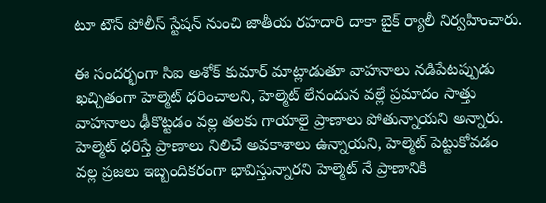టూ టౌన్ పోలీస్ స్టేషన్ నుంచి జాతీయ రహదారి దాకా బైక్ ర్యాలీ నిర్వహించారు.

ఈ సందర్భంగా సిఐ అశోక్ కుమార్ మాట్లాడుతూ వాహనాలు నడిపేటప్పుడు ఖచ్చితంగా హెల్మెట్ ధరించాలని, హెల్మెట్ లేనందున వల్లే ప్రమాదం సాత్తు వాహనాలు ఢీకొట్టడం వల్ల తలకు గాయాలై ప్రాణాలు పోతున్నాయని అన్నారు. హెల్మెట్ ధరిస్తే ప్రాణాలు నిలిచే అవకాశాలు ఉన్నాయని, హెల్మెట్ పెట్టుకోవడం వల్ల ప్రజలు ఇబ్బందికరంగా భావిస్తున్నారని హెల్మెట్ నే ప్రాణానికి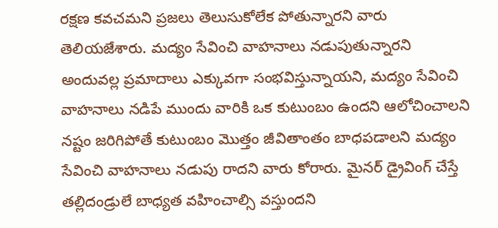రక్షణ కవచమని ప్రజలు తెలుసుకోలేక పోతున్నారని వారు తెలియజేశారు. మద్యం సేవించి వాహనాలు నడుపుతున్నారని అందువల్ల ప్రమాదాలు ఎక్కువగా సంభవిస్తున్నాయని, మద్యం సేవించి వాహనాలు నడిపే ముందు వారికి ఒక కుటుంబం ఉందని ఆలోచించాలని నష్టం జరిగిపోతే కుటుంబం మొత్తం జీవితాంతం బాధపడాలని మద్యం సేవించి వాహనాలు నడుపు రాదని వారు కోరారు. మైనర్ డ్రైవింగ్ చేస్తే తల్లిదండ్రులే బాధ్యత వహించాల్సి వస్తుందని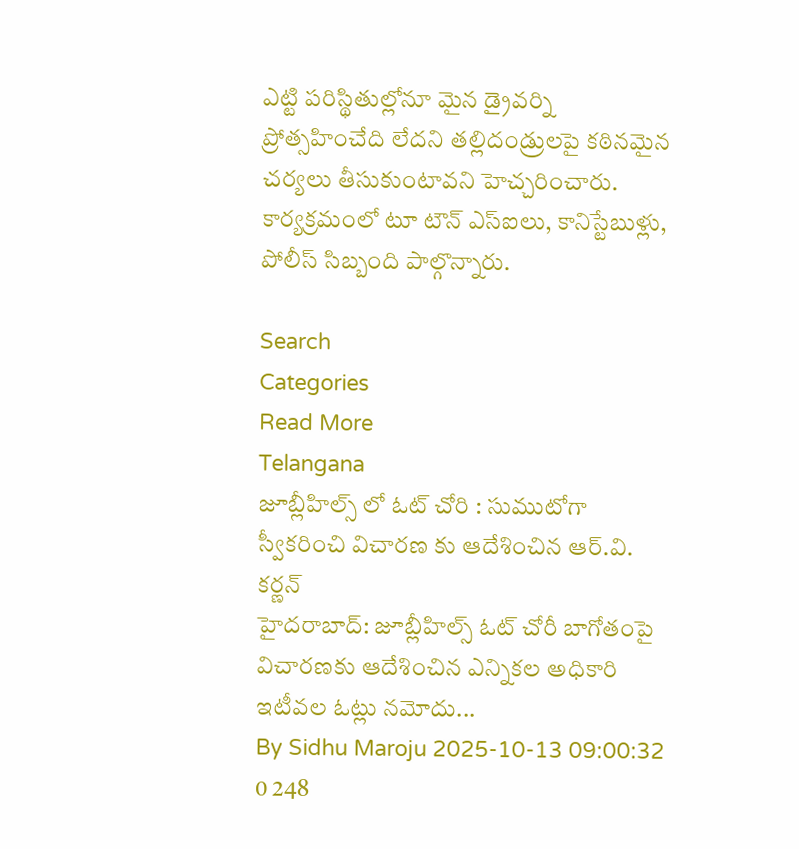ఎట్టి పరిస్థితుల్లోనూ మైన డ్రైవర్ని ప్రోత్సహించేది లేదని తల్లిదండ్రులపై కఠినమైన చర్యలు తీసుకుంటావని హెచ్చరించారు. కార్యక్రమంలో టూ టౌన్ ఎస్ఐలు, కానిస్టేబుళ్లు, పోలీస్ సిబ్బంది పాల్గొన్నారు.

Search
Categories
Read More
Telangana
జూబ్లీహిల్స్ లో ఓట్ చోరి : సుముటోగా స్వీకరించి విచారణ కు ఆదేశించిన ఆర్.వి. కర్ణన్
హైదరాబాద్: జూబ్లీహిల్స్ ఓట్ చోరీ బాగోతంపై విచారణకు ఆదేశించిన ఎన్నికల అధికారి ఇటీవల ఓట్లు నమోదు...
By Sidhu Maroju 2025-10-13 09:00:32 0 248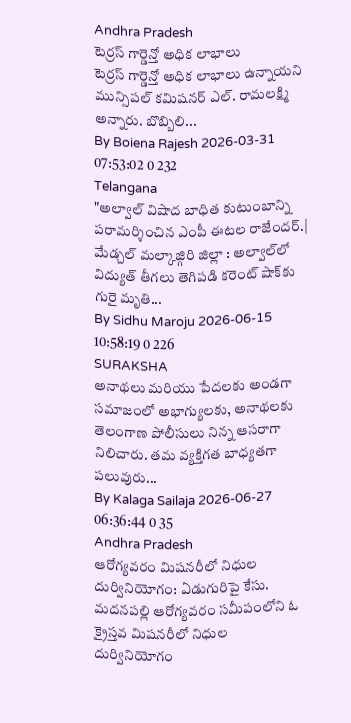Andhra Pradesh
టెర్రస్ గార్డెన్తో అధిక లాభాలు
టెర్రస్ గార్డెన్తో అధిక లాభాలు ఉన్నాయని మున్సిపల్ కమిషనర్ ఎల్. రామలక్ష్మి అన్నారు. బొబ్బిలి...
By Boiena Rajesh 2026-03-31 07:53:02 0 232
Telangana
"అల్వాల్ విషాద బాధిత కుటుంబాన్ని పరామర్శించిన ఎంపీ ఈటల రాజేందర్.|
మేడ్చల్ మల్కాజ్గిరి జిల్లా : అల్వాల్‌లో విద్యుత్ తీగలు తెగిపడి కరెంట్ షాక్‌కు గురై మృతి...
By Sidhu Maroju 2026-06-15 10:58:19 0 226
SURAKSHA
అనాథలు మరియు పేదలకు అండగా
సమాజంలో అభాగ్యులకు, అనాథలకు తెలంగాణ పోలీసులు నిన్న ఆసరాగా నిలిచారు. తమ వ్యక్తిగత బాధ్యతగా పలువురు...
By Kalaga Sailaja 2026-06-27 06:36:44 0 35
Andhra Pradesh
ఆరోగ్యవరం మిషనరీలో నిధుల దుర్వినియోగం: ఏడుగురిపై కేసు.
మదనపల్లి ఆరోగ్యవరం సమీపంలోని ఓ క్రైస్తవ మిషనరీలో నిధుల దుర్వినియోగం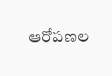ఆరోపణల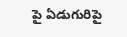పై ఏడుగురిపై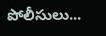పోలీసులు...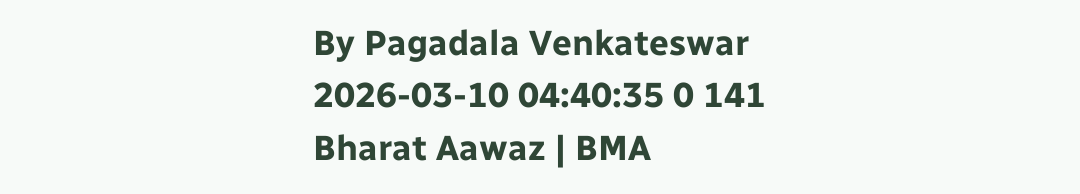By Pagadala Venkateswar 2026-03-10 04:40:35 0 141
Bharat Aawaz | BMA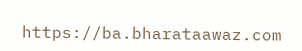https://ba.bharataawaz.com